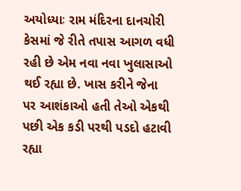અયોધ્યાઃ રામ મંદિરના દાનચોરી કેસમાં જે રીતે તપાસ આગળ વધી રહી છે એમ નવા નવા ખુલાસાઓ થઈ રહ્યા છે. ખાસ કરીને જેના પર આશંકાઓ હતી તેઓ એકથી પછી એક કડી પરથી પડદો હટાવી રહ્યા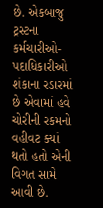છે. એકબાજુ ટ્રસ્ટના કર્મચારીઓ-પદાધિકારીઓ શંકાના રડારમાં છે એવામાં હવે ચોરીની રકમનો વહીવટ ક્યાં થતો હતો એની વિગત સામે આવી છે.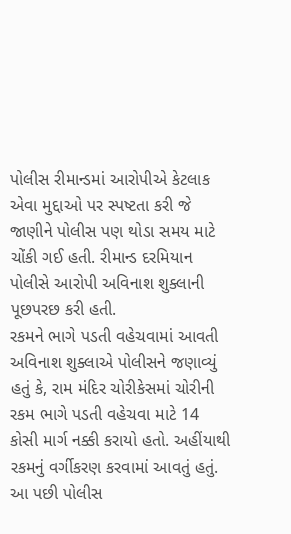પોલીસ રીમાન્ડમાં આરોપીએ કેટલાક એવા મુદ્દાઓ પર સ્પષ્ટતા કરી જે જાણીને પોલીસ પણ થોડા સમય માટે ચોંકી ગઈ હતી. રીમાન્ડ દરમિયાન પોલીસે આરોપી અવિનાશ શુક્લાની પૂછપરછ કરી હતી.
રકમને ભાગે પડતી વહેચવામાં આવતી
અવિનાશ શુક્લાએ પોલીસને જણાવ્યું હતું કે, રામ મંદિર ચોરીકેસમાં ચોરીની રકમ ભાગે પડતી વહેચવા માટે 14 કોસી માર્ગ નક્કી કરાયો હતો. અહીંયાથી રકમનું વર્ગીકરણ કરવામાં આવતું હતું. આ પછી પોલીસ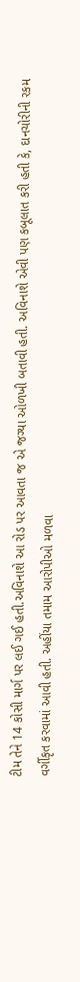ટીમ તેને 14 કોસી માર્ગ પર લઈ ગઈ હતી.અવિનાશે આ રોડ પર આવતા જ એ જગ્યા ઓળખી બતાવી હતી. અવિનાશે એવી પણ કબૂલાત કરી હતી કે, દાનચોરીની રકમ વર્ગીકૃત કરવામાં આવી હતી. અહીંયા તમામ આરોપીઓ મળવા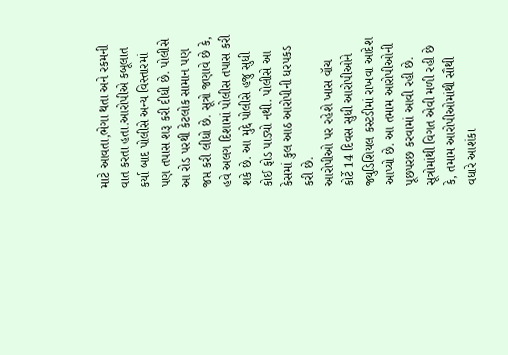માટે આવતા,ભેગા થતા અને રકમની વાત કરતા હતા.આરોપીએ કબૂલાત કર્યા બાદ પોલીસે અન્ય વિસ્તારમાં પણ તપાસ શરૂ કરી દીધી છે. પોલીસે આ રોડ પરથી કેટલોક સામાન પણ જપ્ત કરી લીધો છે. સૂત્રો જણાવે છે કે, હવે અલગ દિશામાં પોલીસ તપાસ કરી શકે છે. આ મુદ્દે પોલીસે હજુ સુધી કોઈ ફોડ પાડ્યો નથી. પોલીસે આ કેસમાં કુલ આઠ આરોપીની ધરપકડ કરી છે.
આરોપીઓ પર રહેશે ખાસ વૉચ
કોર્ટે 14 દિવસ સુધી આરોપીઓને જ્યુડિશિયલ કસ્ટડીમાં રાખવા આદેશ આપ્યો છે. આ તમામ આરોપીઓની પૂછપરછ કરવામાં આવી રહી છે. સૂત્રોમાંથી વિગત એવી મળી રહી છે કે, તમામ આરોપીઓમાંથી સૌથી વધારે આશંકા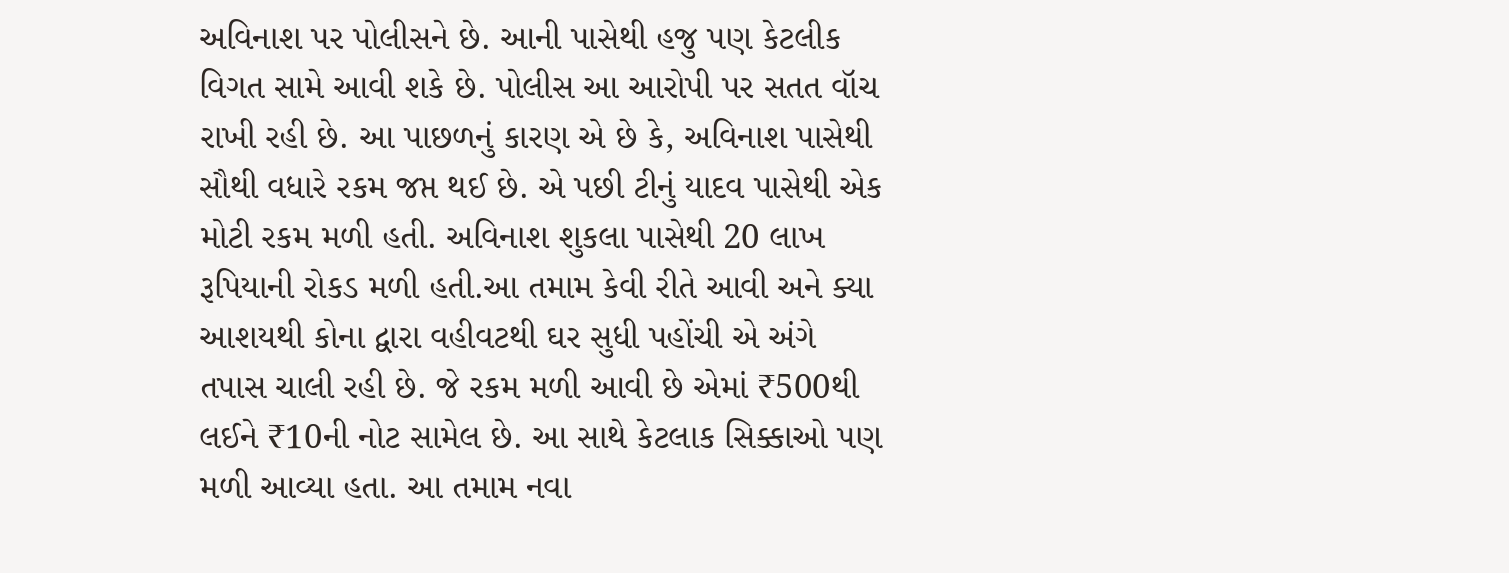અવિનાશ પર પોલીસને છે. આની પાસેથી હજુ પણ કેટલીક વિગત સામે આવી શકે છે. પોલીસ આ આરોપી પર સતત વૉચ રાખી રહી છે. આ પાછળનું કારણ એ છે કે, અવિનાશ પાસેથી સૌથી વધારે રકમ જપ્ત થઈ છે. એ પછી ટીનું યાદવ પાસેથી એક મોટી રકમ મળી હતી. અવિનાશ શુકલા પાસેથી 20 લાખ રૂપિયાની રોકડ મળી હતી.આ તમામ કેવી રીતે આવી અને ક્યા આશયથી કોના દ્વારા વહીવટથી ઘર સુધી પહોંચી એ અંગે તપાસ ચાલી રહી છે. જે રકમ મળી આવી છે એમાં ₹500થી લઈને ₹10ની નોટ સામેલ છે. આ સાથે કેટલાક સિક્કાઓ પણ મળી આવ્યા હતા. આ તમામ નવા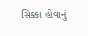સિક્કા હોવાનું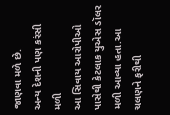જાણવા મળે છે.
અન્ય દેશની પણ કરંસી મળી
આ સિવાય આરોપીઓ પાસેથી કેટલાક યુએસ ડૉલર મળી આવ્યા હતા.આ ચલણને ફરીથી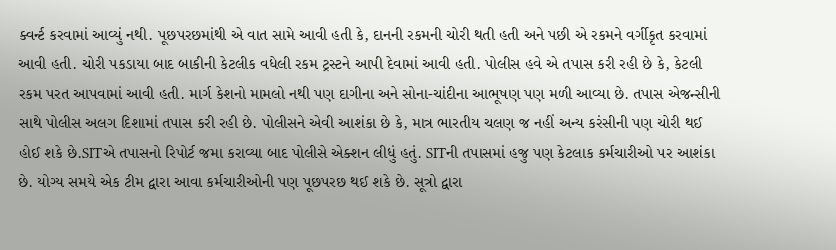ક્વર્ન્ટ કરવામાં આવ્યું નથી. પૂછપરછમાંથી એ વાત સામે આવી હતી કે, દાનની રકમની ચોરી થતી હતી અને પછી એ રકમને વર્ગીકૃત કરવામાં આવી હતી. ચોરી પકડાયા બાદ બાકીની કેટલીક વધેલી રકમ ટ્રસ્ટને આપી દેવામાં આવી હતી. પોલીસ હવે એ તપાસ કરી રહી છે કે, કેટલી રકમ પરત આપવામાં આવી હતી. માર્ગ કેશનો મામલો નથી પણ દાગીના અને સોના-ચાંદીના આભૂષણ પણ મળી આવ્યા છે. તપાસ એજન્સીની સાથે પોલીસ અલગ દિશામાં તપાસ કરી રહી છે. પોલીસને એવી આશંકા છે કે, માત્ર ભારતીય ચલણ જ નહીં અન્ય કરંસીની પણ ચોરી થઈ હોઈ શકે છે.SITએ તપાસનો રિપોર્ટ જમા કરાવ્યા બાદ પોલીસે એક્શન લીધું હતું. SITની તપાસમાં હજુ પણ કેટલાક કર્મચારીઓ પર આશંકા છે. યોગ્ય સમયે એક ટીમ દ્વારા આવા કર્મચારીઓની પણ પૂછપરછ થઈ શકે છે. સૂત્રો દ્વારા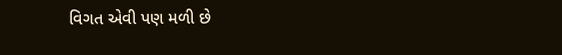વિગત એવી પણ મળી છે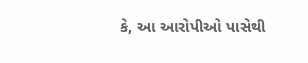કે, આ આરોપીઓ પાસેથી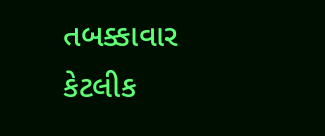તબક્કાવાર કેટલીક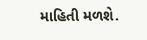માહિતી મળશે.